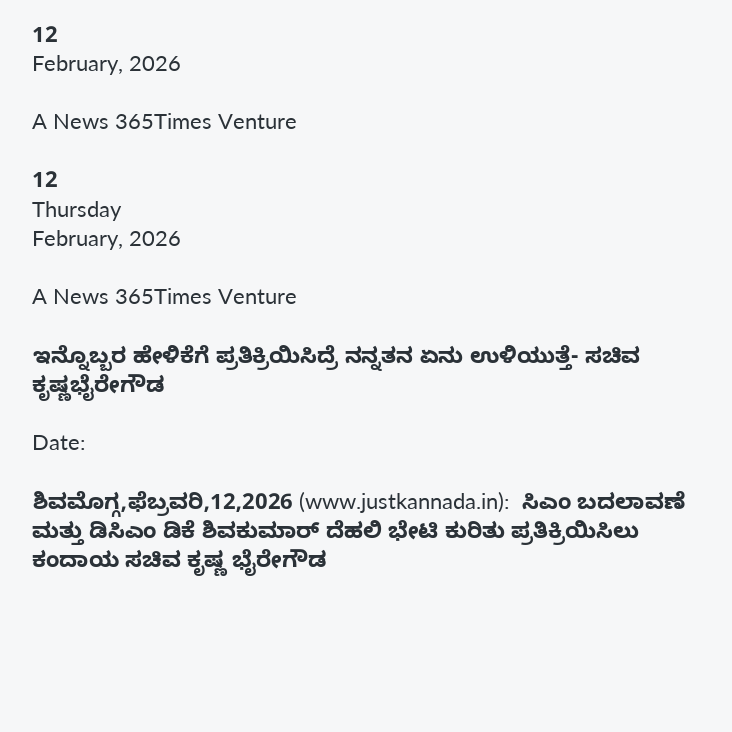12
February, 2026

A News 365Times Venture

12
Thursday
February, 2026

A News 365Times Venture

ಇನ್ನೊಬ್ಬರ ಹೇಳಿಕೆಗೆ ಪ್ರತಿಕ್ರಿಯಿಸಿದ್ರೆ ನನ್ನತನ ಏನು ಉಳಿಯುತ್ತೆ- ಸಚಿವ ಕೃಷ್ಣಭೈರೇಗೌಡ

Date:

ಶಿವಮೊಗ್ಗ,ಫೆಬ್ರವರಿ,12,2026 (www.justkannada.in):  ಸಿಎಂ ಬದಲಾವಣೆ  ಮತ್ತು ಡಿಸಿಎಂ ಡಿಕೆ ಶಿವಕುಮಾರ್ ದೆಹಲಿ ಭೇಟಿ ಕುರಿತು ಪ್ರತಿಕ್ರಿಯಿಸಿಲು ಕಂದಾಯ ಸಚಿವ ಕೃಷ್ಣ ಭೈರೇಗೌಡ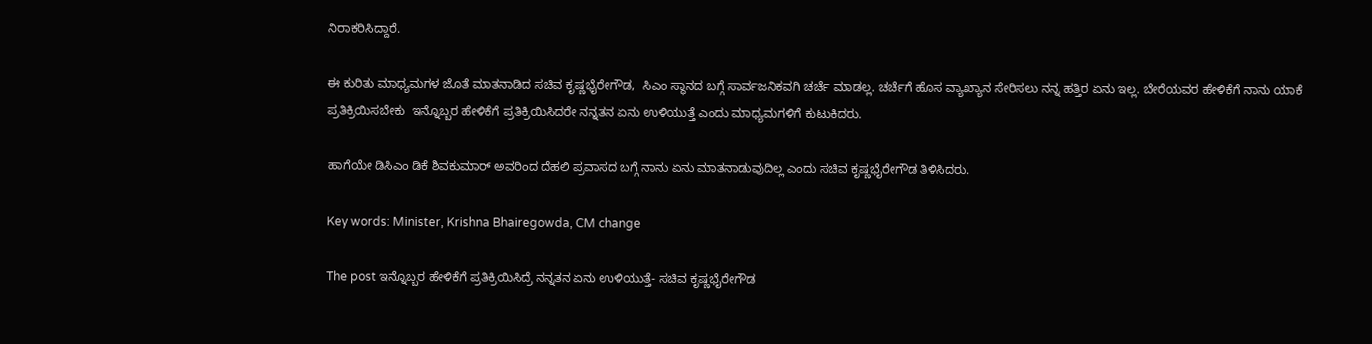ನಿರಾಕರಿಸಿದ್ದಾರೆ.

ಈ ಕುರಿತು ಮಾಧ್ಯಮಗಳ ಜೊತೆ ಮಾತನಾಡಿದ ಸಚಿವ ಕೃಷ್ಣಭೈರೇಗೌಡ,  ಸಿಎಂ ಸ್ಥಾನದ ಬಗ್ಗೆ ಸಾರ್ವಜನಿಕವಗಿ ಚರ್ಚೆ ಮಾಡಲ್ಲ. ಚರ್ಚೆಗೆ ಹೊಸ ವ್ಯಾಖ್ಯಾನ ಸೇರಿಸಲು ನನ್ನ ಹತ್ತಿರ ಏನು ಇಲ್ಲ. ಬೇರೆಯವರ ಹೇಳಿಕೆಗೆ ನಾನು ಯಾಕೆ ಪ್ರತಿಕ್ರಿಯಿಸಬೇಕು  ಇನ್ನೊಬ್ಬರ ಹೇಳಿಕೆಗೆ ಪ್ರತಿಕ್ರಿಯಿಸಿದರೇ ನನ್ನತನ ಏನು ಉಳಿಯುತ್ತೆ ಎಂದು ಮಾಧ್ಯಮಗಳಿಗೆ ಕುಟುಕಿದರು.

ಹಾಗೆಯೇ ಡಿಸಿಎಂ ಡಿಕೆ ಶಿವಕುಮಾರ್ ಅವರಿಂದ ದೆಹಲಿ ಪ್ರವಾಸದ ಬಗ್ಗೆ ನಾನು ಏನು ಮಾತನಾಡುವುದಿಲ್ಲ ಎಂದು ಸಚಿವ ಕೃಷ್ಣಭೈರೇಗೌಡ ತಿಳಿಸಿದರು.

Key words: Minister, Krishna Bhairegowda, CM change

The post ಇನ್ನೊಬ್ಬರ ಹೇಳಿಕೆಗೆ ಪ್ರತಿಕ್ರಿಯಿಸಿದ್ರೆ ನನ್ನತನ ಏನು ಉಳಿಯುತ್ತೆ- ಸಚಿವ ಕೃಷ್ಣಭೈರೇಗೌಡ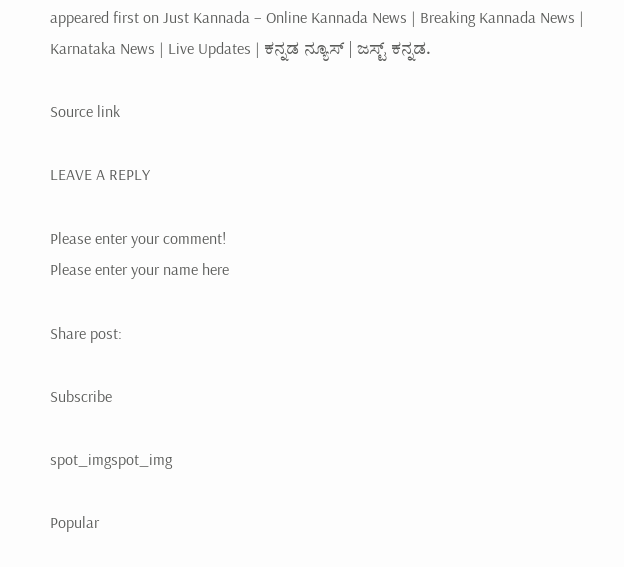appeared first on Just Kannada – Online Kannada News | Breaking Kannada News | Karnataka News | Live Updates | ಕನ್ನಡ ನ್ಯೂಸ್ | ಜಸ್ಟ್ ಕನ್ನಡ.

Source link

LEAVE A REPLY

Please enter your comment!
Please enter your name here

Share post:

Subscribe

spot_imgspot_img

Popular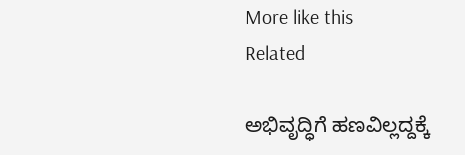More like this
Related

ಅಭಿವೃದ್ಧಿಗೆ ಹಣವಿಲ್ಲದ್ದಕ್ಕೆ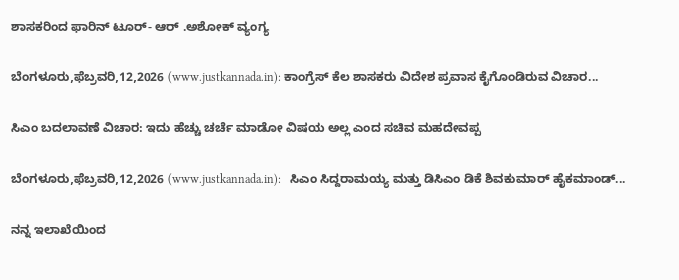ಶಾಸಕರಿಂದ ಫಾರಿನ್ ಟೂರ್- ಆರ್ .ಅಶೋಕ್ ವ್ಯಂಗ್ಯ

ಬೆಂಗಳೂರು,ಫೆಬ್ರವರಿ,12,2026 (www.justkannada.in): ಕಾಂಗ್ರೆಸ್ ಕೆಲ ಶಾಸಕರು ವಿದೇಶ ಪ್ರವಾಸ ಕೈಗೊಂಡಿರುವ ವಿಚಾರ...

ಸಿಎಂ ಬದಲಾವಣೆ ವಿಚಾರ: ಇದು ಹೆಚ್ಚು ಚರ್ಚೆ ಮಾಡೋ ವಿಷಯ ಅಲ್ಲ ಎಂದ ಸಚಿವ ಮಹದೇವಪ್ಪ

ಬೆಂಗಳೂರು,ಫೆಬ್ರವರಿ,12,2026 (www.justkannada.in):   ಸಿಎಂ ಸಿದ್ದರಾಮಯ್ಯ ಮತ್ತು ಡಿಸಿಎಂ ಡಿಕೆ ಶಿವಕುಮಾರ್ ಹೈಕಮಾಂಡ್...

ನನ್ನ ಇಲಾಖೆಯಿಂದ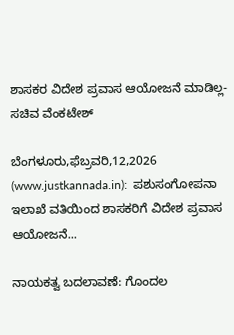ಶಾಸಕರ ವಿದೇಶ ಪ್ರವಾಸ ಆಯೋಜನೆ ಮಾಡಿಲ್ಲ-ಸಚಿವ ವೆಂಕಟೇಶ್

ಬೆಂಗಳೂರು,ಫೆಬ್ರವರಿ,12,2026 (www.justkannada.in):  ಪಶುಸಂಗೋಪನಾ ಇಲಾಖೆ ವತಿಯಿಂದ ಶಾಸಕರಿಗೆ ವಿದೇಶ ಪ್ರವಾಸ ಆಯೋಜನೆ...

ನಾಯಕತ್ವ ಬದಲಾವಣೆ: ಗೊಂದಲ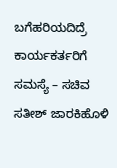ಬಗೆಹರಿಯದಿದ್ರೆ ಕಾರ್ಯಕರ್ತರಿಗೆ ಸಮಸ್ಯೆ – ಸಚಿವ ಸತೀಶ್ ಜಾರಕಿಹೊಳಿ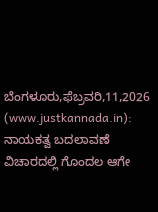ಬೆಂಗಳೂರು,ಫೆಬ್ರವರಿ,11,2026 (www.justkannada.in): ನಾಯಕತ್ವ ಬದಲಾವಣೆ ವಿಚಾರದಲ್ಲಿ ಗೊಂದಲ ಆಗೇ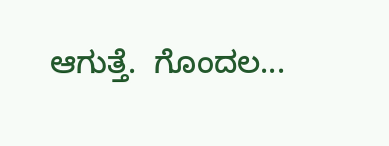ಆಗುತ್ತೆ.  ಗೊಂದಲ...